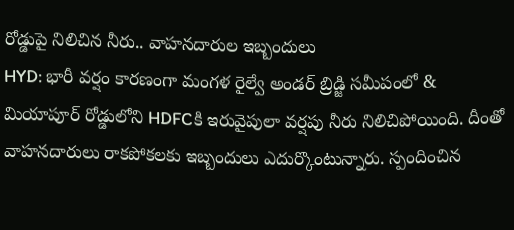రోడ్డుపై నిలిచిన నీరు.. వాహనదారుల ఇబ్బందులు
HYD: భారీ వర్షం కారణంగా మంగళ రైల్వే అండర్ బ్రిడ్జి సమీపంలో & మియాపూర్ రోడ్డులోని HDFCకి ఇరువైపులా వర్షపు నీరు నిలిచిపోయింది. దీంతో వాహనదారులు రాకపోకలకు ఇబ్బందులు ఎదుర్కొంటున్నారు. స్పందించిన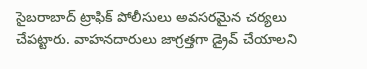సైబరాబాద్ ట్రాఫిక్ పోలీసులు అవసరమైన చర్యలు చేపట్టారు. వాహనదారులు జాగ్రత్తగా డ్రైవ్ చేయాలని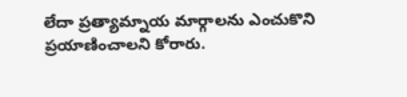లేదా ప్రత్యామ్నాయ మార్గాలను ఎంచుకొని ప్రయాణించాలని కోరారు.